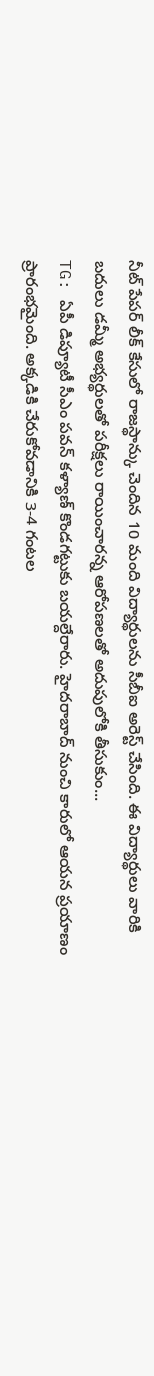నీట్ పేపర్ లీక్ కేసులో రాజస్థాన్కు చెందిన 10 మంది విద్యార్థులను సీబీఐ అరెస్ట్ చేసింది. ఈ విద్యార్థులు వారికి బదులు డమ్మీ అభ్యర్థులతో పరీక్షలు రాయించారన్న ఆరోపణలతో అదుపులోకి తీసుకుం...
TG: ఏపీ డిప్యూటీ సీఎం పవన్ కళ్యాణ్ కొండగట్టుకు బయల్దేరారు. హైదరాబాద్ నుంచి కారులో ఆయన ప్రయాణం ప్రారంభమైంది. అక్కడికి చేరుకోవడానికి 3-4 గంటల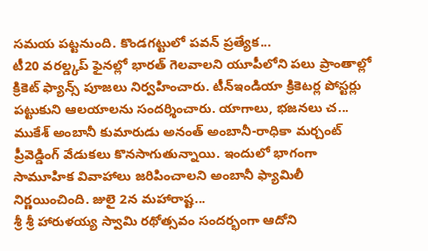సమయ పట్టనుంది. కొండగట్టులో పవన్ ప్రత్యేక...
టీ20 వరల్డ్కప్ ఫైనల్లో భారత్ గెలవాలని యూపీలోని పలు ప్రాంతాల్లో క్రికెట్ ఫ్యాన్స్ పూజలు నిర్వహించారు. టీన్ఇండియా క్రికెటర్ల పోస్టర్లు పట్టుకుని ఆలయాలను సందర్శించారు. యాగాలు, భజనలు చ...
ముకేశ్ అంబానీ కుమారుడు అనంత్ అంబానీ-రాధికా మర్చంట్ ప్రీవెడ్డింగ్ వేడుకలు కొనసాగుతున్నాయి. ఇందులో భాగంగా సామూహిక వివాహాలు జరిపించాలని అంబానీ ఫ్యామిలీ నిర్ణయించింది. జులై 2న మహారాష్ట...
శ్రీ శ్రీ హారుళయ్య స్వామి రథోత్సవం సందర్భంగా ఆదోని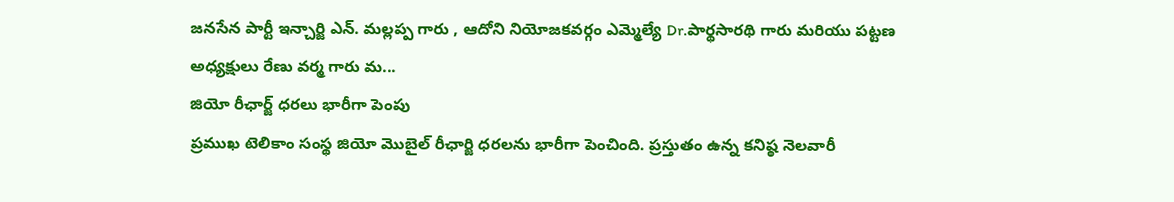జనసేన పార్టీ ఇన్చార్జి ఎన్. మల్లప్ప గారు , ఆదోని నియోజకవర్గం ఎమ్మెల్యే Dr.పార్థసారథి గారు మరియు పట్టణ అధ్యక్షులు రేణు వర్మ గారు మ...
జియో రీఛార్జ్ ధరలు భారీగా పెంపు
ప్రముఖ టెలికాం సంస్థ జియో మొబైల్ రీఛార్జి ధరలను భారీగా పెంచింది. ప్రస్తుతం ఉన్న కనిష్ఠ నెలవారీ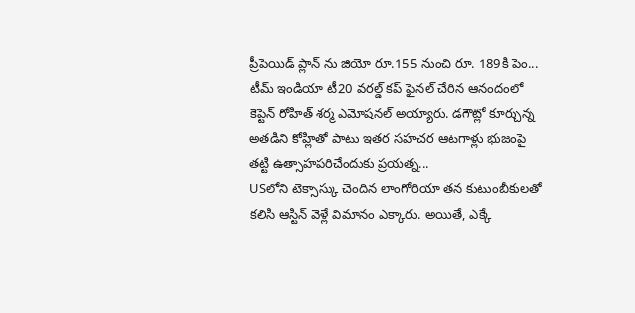ప్రీపెయిడ్ ప్లాన్ ను జియో రూ.155 నుంచి రూ. 189కి పెం...
టీమ్ ఇండియా టీ20 వరల్డ్ కప్ ఫైనల్ చేరిన ఆనందంలో కెప్టెన్ రోహిత్ శర్మ ఎమోషనల్ అయ్యారు. డగౌట్లో కూర్చున్న అతడిని కోహ్లితో పాటు ఇతర సహచర ఆటగాళ్లు భుజంపై తట్టి ఉత్సాహపరిచేందుకు ప్రయత్న...
USలోని టెక్సాస్కు చెందిన లాంగోరియా తన కుటుంబీకులతో కలిసి ఆస్టిన్ వెళ్లే విమానం ఎక్కారు. అయితే, ఎక్కే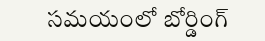సమయంలో బోర్డింగ్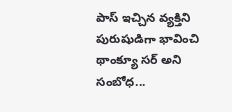పాస్ ఇచ్చిన వ్యక్తిని పురుషుడిగా భావించి థాంక్యూ సర్ అని సంబోధ...